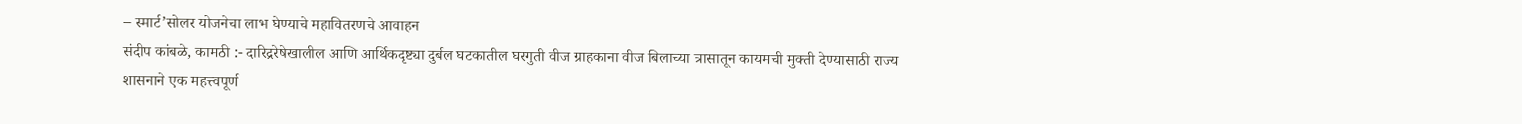– स्मार्ट’सोलर योजनेचा लाभ घेण्याचे महावितरणचे आवाहन
संदीप कांबळे, कामठी :- दारिद्ररेषेखालील आणि आर्थिकदृष्ट्या दुर्बल घटकातील घरगुती वीज ग्राहकाना वीज बिलाच्या त्रासातून कायमची मुक्ती देण्यासाठी राज्य शासनाने एक महत्त्वपूर्ण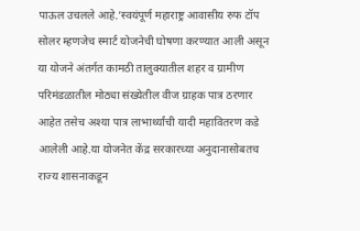पाऊल उचलले आहे.’स्वयंपूर्ण महाराष्ट्र आवासीय रुफ टॉप सोलर म्हणजेच स्मार्ट योजनेची घोषणा करण्यात आली असून या योजने अंतर्गत कामठी तालुक्यातील शहर व ग्रामीण परिमंडळातील मोठ्या संख्येतील वीज ग्राहक पात्र ठरणार आहेत तसेच अश्या पात्र लाभार्थ्यांची यादी महावितरण कडे आलेली आहे.या योजनेत केंद्र सरकारच्या अनुदानासोबतच राज्य शासनाकडून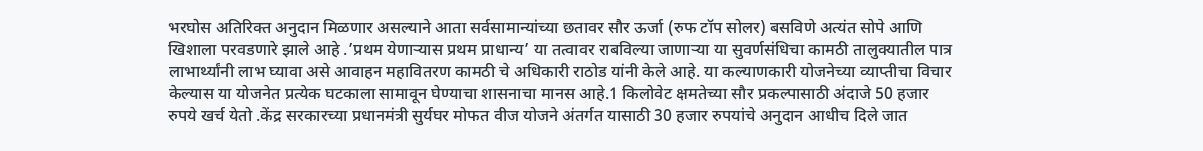भरघोस अतिरिक्त अनुदान मिळणार असल्याने आता सर्वसामान्यांच्या छतावर सौर ऊर्जा (रुफ टॉप सोलर) बसविणे अत्यंत सोपे आणि खिशाला परवडणारे झाले आहे .’प्रथम येणाऱ्यास प्रथम प्राधान्य’ या तत्वावर राबविल्या जाणाऱ्या या सुवर्णसंधिचा कामठी तालुक्यातील पात्र लाभार्थ्यांनी लाभ घ्यावा असे आवाहन महावितरण कामठी चे अधिकारी राठोड यांनी केले आहे. या कल्याणकारी योजनेच्या व्याप्तीचा विचार केल्यास या योजनेत प्रत्येक घटकाला सामावून घेण्याचा शासनाचा मानस आहे.1 किलोवेट क्षमतेच्या सौर प्रकल्पासाठी अंदाजे 50 हजार रुपये खर्च येतो .केंद्र सरकारच्या प्रधानमंत्री सुर्यघर मोफत वीज योजने अंतर्गत यासाठी 30 हजार रुपयांचे अनुदान आधीच दिले जात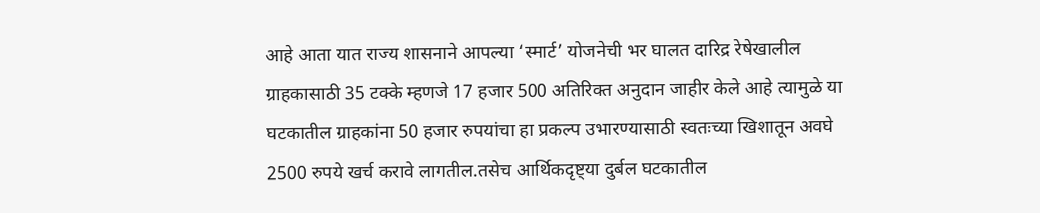आहे आता यात राज्य शासनाने आपल्या ‘स्मार्ट’ योजनेची भर घालत दारिद्र रेषेखालील ग्राहकासाठी 35 टक्के म्हणजे 17 हजार 500 अतिरिक्त अनुदान जाहीर केले आहे त्यामुळे या घटकातील ग्राहकांना 50 हजार रुपयांचा हा प्रकल्प उभारण्यासाठी स्वतःच्या खिशातून अवघे 2500 रुपये खर्च करावे लागतील.तसेच आर्थिकदृष्ट्या दुर्बल घटकातील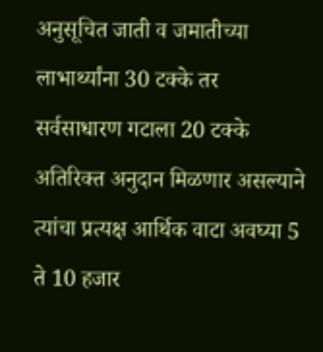अनुसूचित जाती व जमातीच्या लाभार्थ्यांना 30 टक्के तर सर्वसाधारण गटाला 20 टक्के अतिरिक्त अनुदान मिळणार असल्याने त्यांचा प्रत्यक्ष आर्थिक वाटा अवघ्या 5 ते 10 हजार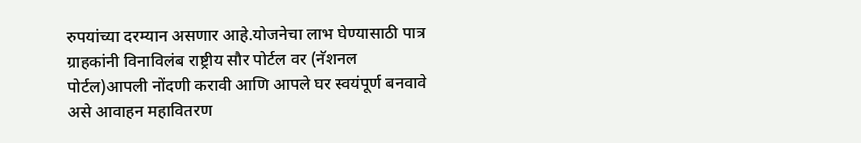रुपयांच्या दरम्यान असणार आहे.योजनेचा लाभ घेण्यासाठी पात्र ग्राहकांनी विनाविलंब राष्ट्रीय सौर पोर्टल वर (नॅशनल पोर्टल)आपली नोंदणी करावी आणि आपले घर स्वयंपूर्ण बनवावे असे आवाहन महावितरण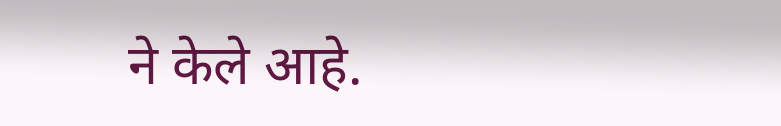ने केले आहे.